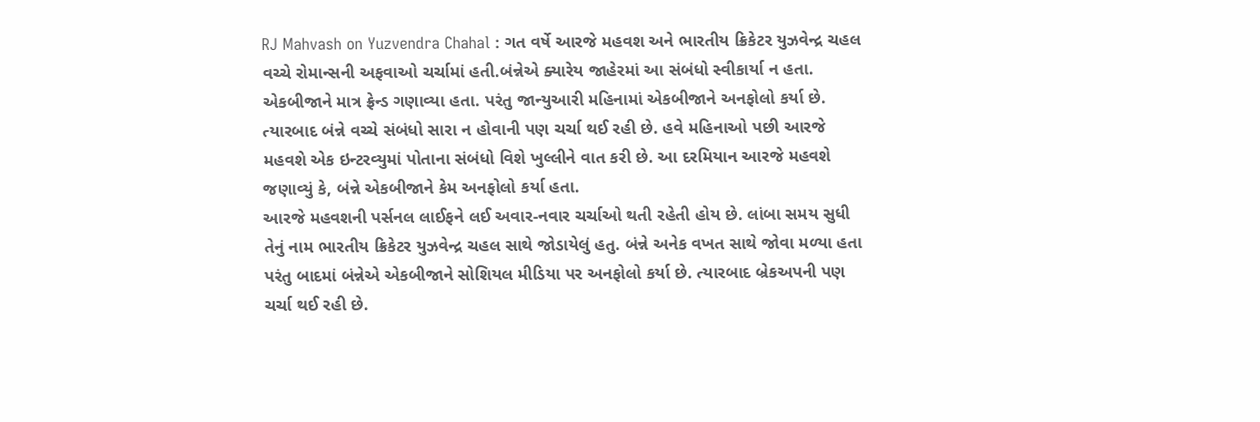RJ Mahvash on Yuzvendra Chahal : ગત વર્ષે આરજે મહવશ અને ભારતીય ક્રિકેટર યુઝવેન્દ્ર ચહલ વચ્ચે રોમાન્સની અફવાઓ ચર્ચામાં હતી.બંન્નેએ ક્યારેય જાહેરમાં આ સંબંધો સ્વીકાર્યા ન હતા. એકબીજાને માત્ર ફ્રેન્ડ ગણાવ્યા હતા. પરંતુ જાન્યુઆરી મહિનામાં એકબીજાને અનફોલો કર્યા છે. ત્યારબાદ બંન્ને વચ્ચે સંબંધો સારા ન હોવાની પણ ચર્ચા થઈ રહી છે. હવે મહિનાઓ પછી આરજે મહવશે એક ઇન્ટરવ્યુમાં પોતાના સંબંધો વિશે ખુલ્લીને વાત કરી છે. આ દરમિયાન આરજે મહવશે જણાવ્યું કે, બંન્ને એકબીજાને કેમ અનફોલો કર્યા હતા.
આરજે મહવશની પર્સનલ લાઈફને લઈ અવાર-નવાર ચર્ચાઓ થતી રહેતી હોય છે. લાંબા સમય સુધી તેનું નામ ભારતીય ક્રિકેટર યુઝવેન્દ્ર ચહલ સાથે જોડાયેલું હતુ. બંન્ને અનેક વખત સાથે જોવા મળ્યા હતા પરંતુ બાદમાં બંન્નેએ એકબીજાને સોશિયલ મીડિયા પર અનફોલો કર્યા છે. ત્યારબાદ બ્રેકઅપની પણ ચર્ચા થઈ રહી છે.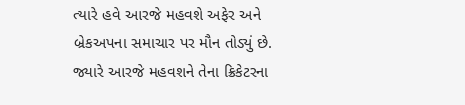ત્યારે હવે આરજે મહવશે અફેર અને બ્રેકઅપના સમાચાર પર મૌન તોડ્યું છે.
જ્યારે આરજે મહવશને તેના ક્રિકેટરના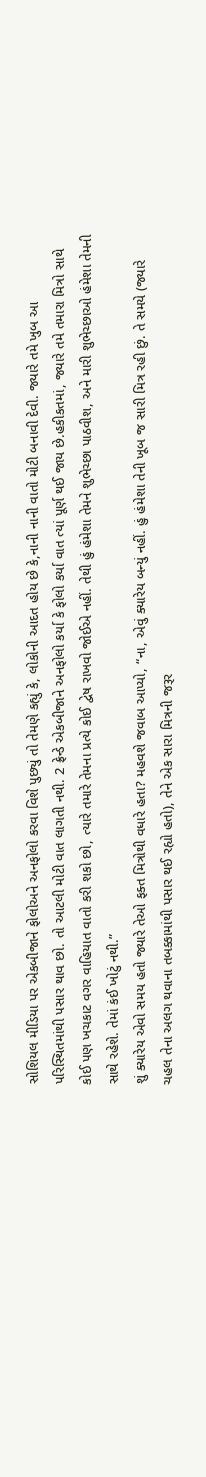સોશિયલ મીડિયા પર એકબીજાને ફોલોઅને અનફોલો કરવા વિશે પુછ્યું તો તેમણે કહ્યું કે, લોકોની આદત હોય છે કે,નાની નાની વાતો મોટી બનાવી દેવી. જ્યારે તમે ખુબ આ પરિસ્થિતમાંથી પસાર થાવ છો. તો આટલી મોટી વાત લાગતી નથી. 2 ફ્રેન્ડે એકબીજાને અનફોલો કર્યા કે ફોલો કર્યા વાત ત્યાં પૂર્ણ થઈ જાય છે.હકીકતમાં, જ્યારે તમે તમારા મિત્રો સાથે કોઈ પણ ખચકાટ વગર વાહિયાત વાતો કરી શકો છો, ત્યારે તમારે તેમના પ્રત્યે કોઈ દ્વેષ રાખવો જોઈએ નહીં. તેથી હું હંમેશા તેમને શુભેચ્છા પાઠવીશ, અને મારી શુભેચ્છાઓ હંમેશા તેમની સાથે રહેશે. તેમાં કંઈ ખોટું નથી.”
શું ક્યારેય એવો સમય હતો જ્યારે તેઓ ફક્ત મિત્રોથી વધારે હતા? મહવશે જવાબ આપ્યો, “ના, એવું ક્યારેય બન્યું નહીં. હું હંમેશા તેની ખૂબ જ સારી મિત્ર રહી છું. તે સમયે (જ્યારે ચહલ તેના અલગ થવાના તબક્કામાંથી પસાર થઈ રહ્યો હતો), તેને એક સારા મિત્રની જરૂર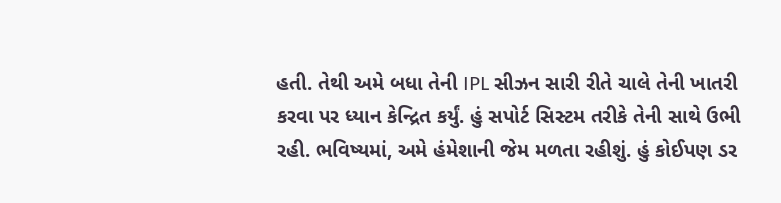હતી. તેથી અમે બધા તેની IPL સીઝન સારી રીતે ચાલે તેની ખાતરી કરવા પર ધ્યાન કેન્દ્રિત કર્યું. હું સપોર્ટ સિસ્ટમ તરીકે તેની સાથે ઉભી રહી. ભવિષ્યમાં, અમે હંમેશાની જેમ મળતા રહીશું. હું કોઈપણ ડર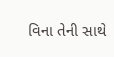વિના તેની સાથે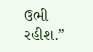ઉભી રહીશ.”